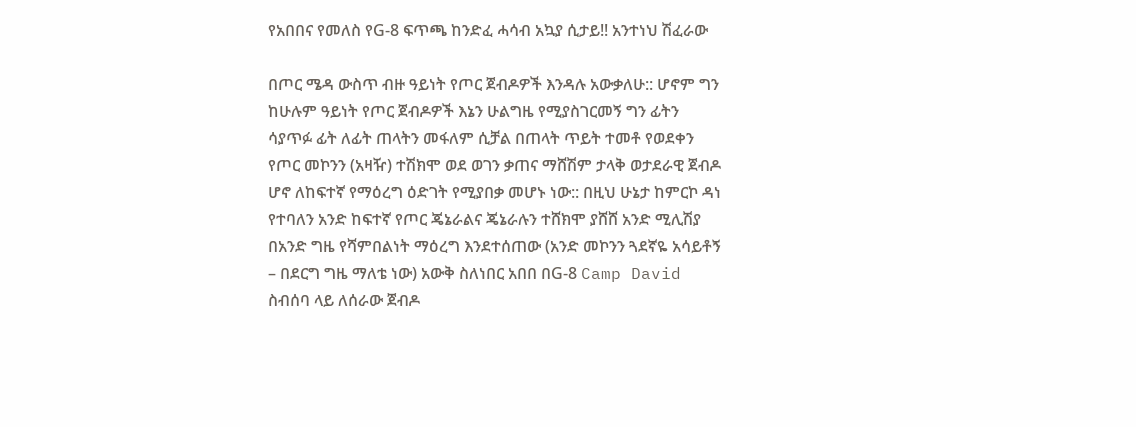የአበበና የመለስ የG-8 ፍጥጫ ከንድፈ ሓሳብ አኳያ ሲታይ!! አንተነህ ሽፈራው

በጦር ሜዳ ውስጥ ብዙ ዓይነት የጦር ጀብዶዎች እንዳሉ አውቃለሁ:: ሆኖም ግን ከሁሉም ዓይነት የጦር ጀብዶዎች እኔን ሁልግዜ የሚያስገርመኝ ግን ፊትን ሳያጥፉ ፊት ለፊት ጠላትን መፋለም ሲቻል በጠላት ጥይት ተመቶ የወደቀን የጦር መኮንን (አዛዥ) ተሽክሞ ወደ ወገን ቃጠና ማሸሽም ታላቅ ወታደራዊ ጀብዶ ሆኖ ለከፍተኛ የማዕረግ ዕድገት የሚያበቃ መሆኑ ነው:: በዚህ ሁኔታ ከምርኮ ዳነ የተባለን አንድ ከፍተኛ የጦር ጄኔራልና ጄኔራሉን ተሸክሞ ያሸሸ አንድ ሚሊሽያ በአንድ ግዜ የሻምበልነት ማዕረግ እንደተሰጠው (አንድ መኮንን ጓደኛዬ አሳይቶኝ – በደርግ ግዜ ማለቴ ነው) አውቅ ስለነበር አበበ በG-8 Camp David ስብሰባ ላይ ለሰራው ጀብዶ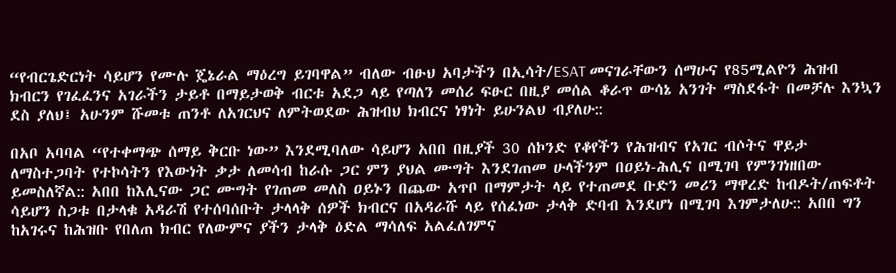“የብርጌድርነት ሳይሆን የሙሉ ጄኔራል ማዕረግ ይገባዋል” ብለው ብፁህ አባታችን በኢሳት/ESAT መናገራቸውን ሰማሁና የ85ሚልዮን ሕዝብ ክብርን የገፈፈንና አገራችን ታይቶ በማይታወቅ ብርቱ አደጋ ላይ የጣለን መሰሪ ፍፁር በዚያ መሰል ቆራጥ ውሳኔ አንገት ማስደፋት በመቻሉ እንኳን ደስ ያለህ፤ አሁንም ሹመቱ ጠንቶ ለአገርህና ለምትወደው ሕዝብህ ክብርና ነፃነት ይሁንልህ ብያለሁ::

በአቦ አባባል “የተቀማጭ ሰማይ ቅርቡ ነው” እንደሚባለው ሳይሆን አበበ በዚያች 30 ሰኮንድ የቆየችን የሕዝብና የአገር ብሶትና ዋይታ ለማስተጋባት የተኮሳትን የእውነት ቃታ ለመሳብ ከራሱ ጋር ምን ያህል ሙግት እንደገጠመ ሁላችንም በዐይነ-ሕሊና በሚገባ የምንገነዘበው ይመስለኛል:: አበበ ከእሊናው ጋር ሙግት የገጠመ መለስ ዐይኑን በጨው አጥቦ በማምታት ላይ የተጠመደ ቡድን መሪን ማዋረድ ከብዶት/ጠፍቶት ሳይሆን ስጋቱ በታላቁ አዳራሽ የተሰባሰቡት ታላላቅ ሰዎች ክብርና በአዳራሹ ላይ የሰፈነው ታላቅ ድባብ እንደሆነ በሚገባ እገምታለሁ:: አበበ ግን ከአገሩና ከሕዝቡ የበለጠ ክብር የለውምና ያችን ታላቅ ዕድል ማሳለፍ አልፈለገምና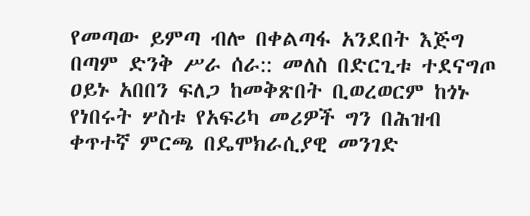የመጣው ይምጣ ብሎ በቀልጣፋ አንደበት እጅግ በጣም ድንቅ ሥራ ሰራ:: መለስ በድርጊቱ ተደናግጦ ዐይኑ አበበን ፍለጋ ከመቅጽበት ቢወረወርም ከጎኑ የነበሩት ሦስቱ የአፍሪካ መሪዎች ግን በሕዝብ ቀጥተኛ ምርጫ በዴሞክራሲያዊ መንገድ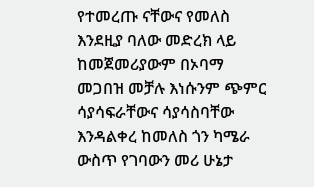የተመረጡ ናቸውና የመለስ እንደዚያ ባለው መድረክ ላይ ከመጀመሪያውም በኦባማ መጋበዝ መቻሉ እነሱንም ጭምር ሳያሳፍራቸውና ሳያሳስባቸው እንዳልቀረ ከመለስ ጎን ካሜራ ውስጥ የገባውን መሪ ሁኔታ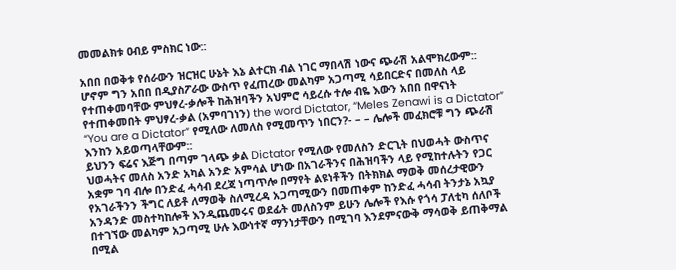መመልክቱ ዐብይ ምስክር ነው::

አበበ በወቅቱ የሰራውን ዝርዝር ሁኔት እኔ ልተርክ ብል ነገር ማበላሽ ነውና ጭራሽ አልሞክረውም:: ሆኖም ግን አበበ በዲያስፖራው ውስጥ የፈጠረው መልካም አጋጣሚ ሳይበርድና በመለስ ላይ የተጠቀመባቸው ምህፃረ-ቃሎች ከሕዝባችን አህምሮ ሳይረሱ ተሎ ብዬ እውን አበበ በዋናነት የተጠቀመበት ምህፃረ-ቃል (አምባገነን) the word Dictator, “Meles Zenawi is a Dictator” “You are a Dictator” የሚለው ለመለስ የሚመጥን ነበርን?- – – ሌሎች መፈክሮቹ ግን ጭራሽ እንከን አይወጣላቸውም::
ይህንን ፍሬና እጅግ በጣም ገላጭ ቃል Dictator የሚለው የመለስን ድርጊት በህወሓት ውስጥና ህወሓትና መለስ አንድ አካል አንድ አምሳል ሆነው በአገራችንና በሕዝባችን ላይ የሚከተሉትን የጋር አቋም ገባ ብሎ በንድፈ ሓሳብ ደረጃ ነጣጥሎ በማየት ልዩነቶችን በትክክል ማወቅ መሰረታዊውን የአገራችንን ችግር ለይቶ ለማወቅ ስለሚረዳ አጋጣሚውን በመጠቀም ከንድፈ ሓሳብ ትንታኔ አኳያ አንዳንድ መስተካከሎች እንዲጨመሩና ወደፊት መለስንም ይሁን ሌሎች የእሱ የጎሳ ፓለቲካ ሰለቦች በተገኘው መልካም አጋጣሚ ሁሉ እውነተኛ ማንነታቸውን በሚገባ እንደምናውቅ ማሳወቅ ይጠቅማል በሚል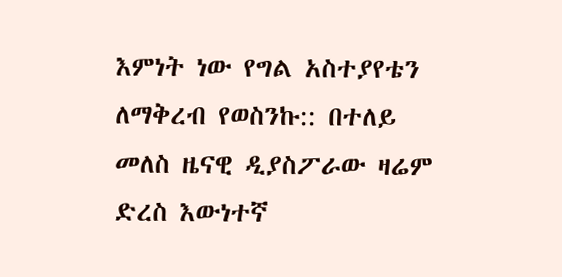እምነት ነው የግል አስተያየቴን ለማቅረብ የወስንኩ:: በተለይ መለስ ዜናዊ ዲያስፖራው ዛሬም ድረስ እውነተኛ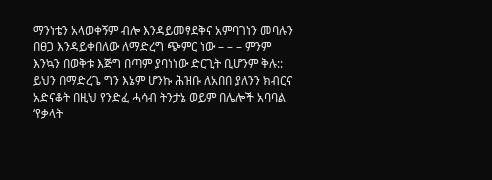ማንነቴን አላወቀኝም ብሎ እንዳይመፃደቅና አምባገነን መባሉን በፀጋ እንዳይቀበለው ለማድረግ ጭምር ነው – – – ምንም እንኳን በወቅቱ እጅግ በጣም ያባነነው ድርጊት ቢሆንም ቅሉ:: ይህን በማድረጌ ግን እኔም ሆንኩ ሕዝቡ ለአበበ ያለንን ክብርና አድናቆት በዚህ የንድፈ ሓሳብ ትንታኔ ወይም በሌሎች አባባል ‘የቃላት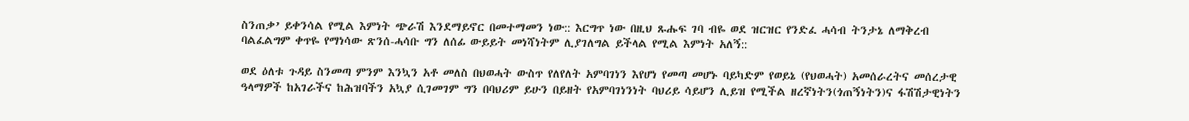ስንጠቃ’ ይቀንሳል የሚል እምነት ጭራሽ እንደማይኖር በመተማመን ነው:: እርግጥ ነው በዚህ ጹሑፍ ገባ ብዬ ወደ ዝርዝር የንድፈ ሓሳብ ትንታኔ ለማቅረብ ባልፈልግም ቀጥዬ የማነሳው ጽንሰ-ሓሳቡ ግን ለሰፊ ውይይት መነሻነትም ሊያገለግል ይችላል የሚል እምነት አለኝ::

ወደ ዕለቱ ጉዳይ ስንመጣ ምንም እንኳን አቶ መለስ በህወሓት ውስጥ የለየለት አምባገነን እየሆነ የመጣ መሆኑ ባይካድም የወይኔ (የህወሓት) አመሰራረትና መሰረታዊ ዓላማዎች ከአገራችና ከሕዝባችን አኳያ ሲገመገም ግን በባህሪም ይሁን በይዘት የአምባገነንነት ባህሪይ ሳይሆን ሊይዝ የሚችል ዘረኛነትን(ጎጠኝነትን)ና ፋሽሽታዊነትን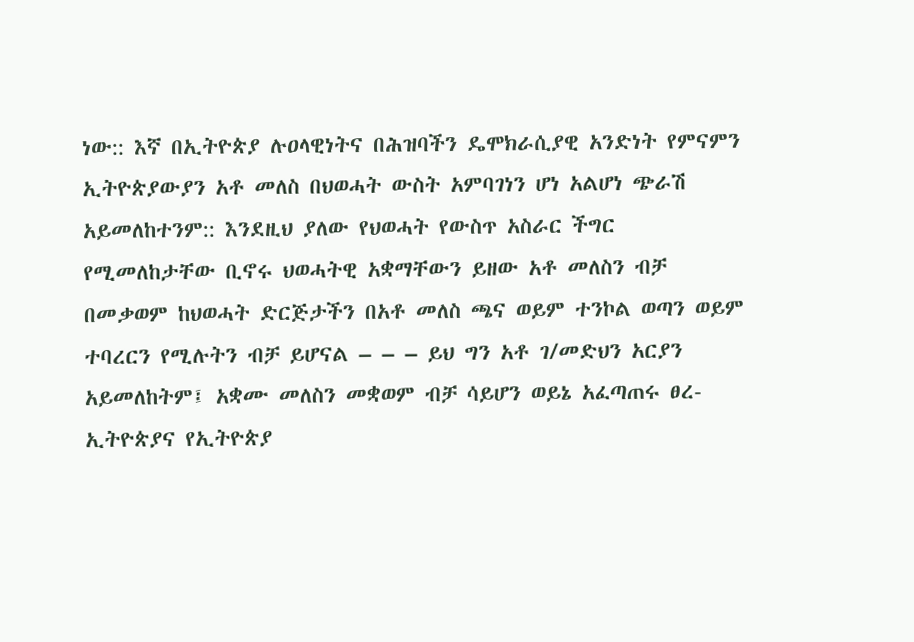ነው:: እኛ በኢትዮጵያ ሉዐላዊነትና በሕዝባችን ዴሞክራሲያዊ አንድነት የምናምን ኢትዮጵያውያን አቶ መለስ በህወሓት ውስት አምባገነን ሆነ አልሆነ ጭራሽ አይመለከተንም:: እንደዚህ ያለው የህወሓት የውስጥ አስራር ችግር የሚመለከታቸው ቢኖሩ ህወሓትዊ አቋማቸውን ይዘው አቶ መለስን ብቻ በመቃወም ከህወሓት ድርጅታችን በአቶ መለስ ጫና ወይም ተንኮል ወጣን ወይም ተባረርን የሚሉትን ብቻ ይሆናል – – – ይህ ግን አቶ ገ/መድህን አርያን አይመለከትም፤ አቋሙ መለስን መቋወም ብቻ ሳይሆን ወይኔ አፈጣጠሩ ፀረ-ኢትዮጵያና የኢትዮጵያ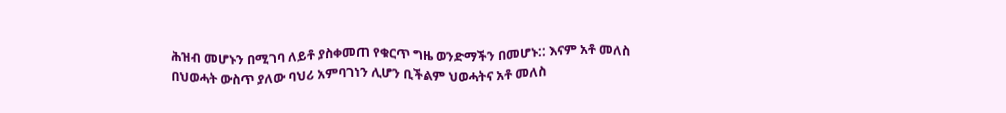ሕዝብ መሆኑን በሚገባ ለይቶ ያስቀመጠ የቁርጥ ግዜ ወንድማችን በመሆኑ:: እናም አቶ መለስ በህወሓት ውስጥ ያለው ባህሪ አምባገነን ሊሆን ቢችልም ህወሓትና አቶ መለስ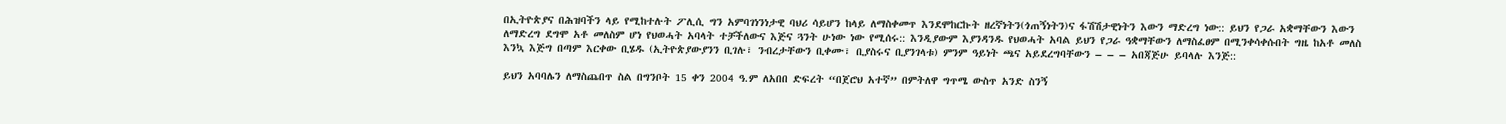በኢትዮጵያና በሕዝባችን ላይ የሚከተሉት ፖሊሲ ግን አምባገነንነታዊ ባህሪ ሳይሆን ከላይ ለማስቀመጥ እንደሞከርኩት ዘረኛነትን(ጎጠኝነትን)ና ፋሽሽታዊነትን እውን ማድረግ ነው:: ይህን የጋራ አቋማቸውን እውን ለማድረግ ደግሞ አቶ መለስም ሆነ የህወሓት አባላት ተቻችለውና እጅና ጓንት ሁነው ነው የሚሰሩ:: እንዲያውም እያንዳንዱ የህወሓት አባል ይህን የጋራ ዓቋማቸውን ለማስፈፀም በሚንቀሳቀሱበት ግዜ ከአቶ መለስ እንኳ እጅግ በጣም እርቀው ቢሄዱ (ኢትዮጵያውያንን ቢገሉ፣ ንብረታቸውን ቢቀሙ፣ ቢያስሩና ቢያንገላቱ) ምንም ዓይነት ጫና አይደረግባቸውን – – – አበጃጅሁ ይባላሉ እንጅ::

ይህን አባባሌን ለማስጨበጥ ስል በግንቦት 15 ቀን 2004 ዓ.ም ለአበበ ድፍረት “በጀሮህ አተኛ” በምትለዋ ግጥሜ ውስጥ አንድ ስንኝ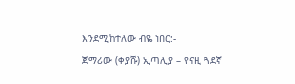እንደሚከተለው ብዬ ነበር:-
ጀማሪው (ቀያሹ) ኢጣሊያ – የናዚ ጓደኛ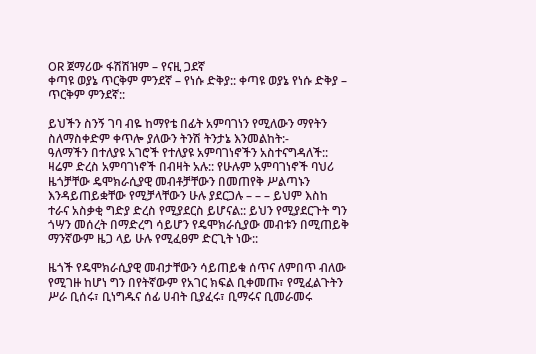OR ጀማሪው ፋሽሽዝም – የናዚ ጋደኛ
ቀጣዩ ወያኔ ጥርቅም ምንደኛ – የነሱ ድቅያ:: ቀጣዩ ወያኔ የነሱ ድቅያ – ጥርቅም ምንደኛ::

ይህችን ስንኝ ገባ ብዬ ከማየቴ በፊት አምባገነን የሚለውን ማየትን ስለማስቀድም ቀጥሎ ያለውን ትንሽ ትንታኔ እንመልከት:-
ዓለማችን በተለያዩ አገሮች የተለያዩ አምባገነኖችን አስተናግዳለች:: ዛሬም ድረስ አምባገነኖች በብዛት አሉ:: የሁሉም አምባገነኖች ባህሪ ዜጎቻቸው ዴሞክራሲያዊ መብቶቻቸውን በመጠየቅ ሥልጣኑን እንዳይጠይቋቸው የሚቻላቸውን ሁሉ ያደርጋሉ – – – ይህም እስከ ተራና አስቃቂ ግድያ ድረስ የሚያደርስ ይሆናል:: ይህን የሚያደርጉት ግን ጎሣን መሰረት በማድረግ ሳይሆን የዴሞክራሲያው መብቱን በሚጠይቅ ማንኛውም ዜጋ ላይ ሁሉ የሚፈፀም ድርጊት ነው::

ዜጎች የዴሞክራሲያዊ መብታቸውን ሳይጠይቁ ሰጥና ለምበጥ ብለው የሚገዙ ከሆነ ግን በየትኛውም የአገር ክፍል ቢቀመጡ፣ የሚፈልጉትን ሥራ ቢሰሩ፣ ቢነግዱና ሰፊ ሀብት ቢያፈሩ፣ ቢማሩና ቢመራመሩ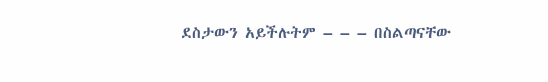ደስታውን አይችሉትም – – – በስልጣናቸው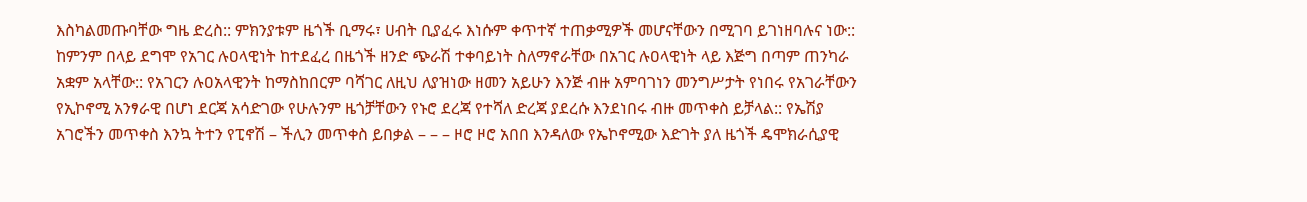እስካልመጡባቸው ግዜ ድረስ:: ምክንያቱም ዜጎች ቢማሩ፣ ሀብት ቢያፈሩ እነሱም ቀጥተኛ ተጠቃሚዎች መሆናቸውን በሚገባ ይገነዘባሉና ነው:: ከምንም በላይ ደግሞ የአገር ሉዐላዊነት ከተደፈረ በዜጎች ዘንድ ጭራሽ ተቀባይነት ስለማኖራቸው በአገር ሉዐላዊነት ላይ እጅግ በጣም ጠንካራ አቋም አላቸው:: የአገርን ሉዐአላዊንት ከማስከበርም ባሻገር ለዚህ ለያዝነው ዘመን አይሁን እንጅ ብዙ አምባገነን መንግሥታት የነበሩ የአገራቸውን የኢኮኖሚ አንፃራዊ በሆነ ደርጃ አሳድገው የሁሉንም ዜጎቻቸውን የኑሮ ደረጃ የተሻለ ድረጃ ያደረሱ እንደነበሩ ብዙ መጥቀስ ይቻላል:: የኤሽያ አገሮችን መጥቀስ እንኳ ትተን የፒኖሽ – ችሊን መጥቀስ ይበቃል – – – ዞሮ ዞሮ አበበ እንዳለው የኤኮኖሚው እድገት ያለ ዜጎች ዴሞክራሲያዊ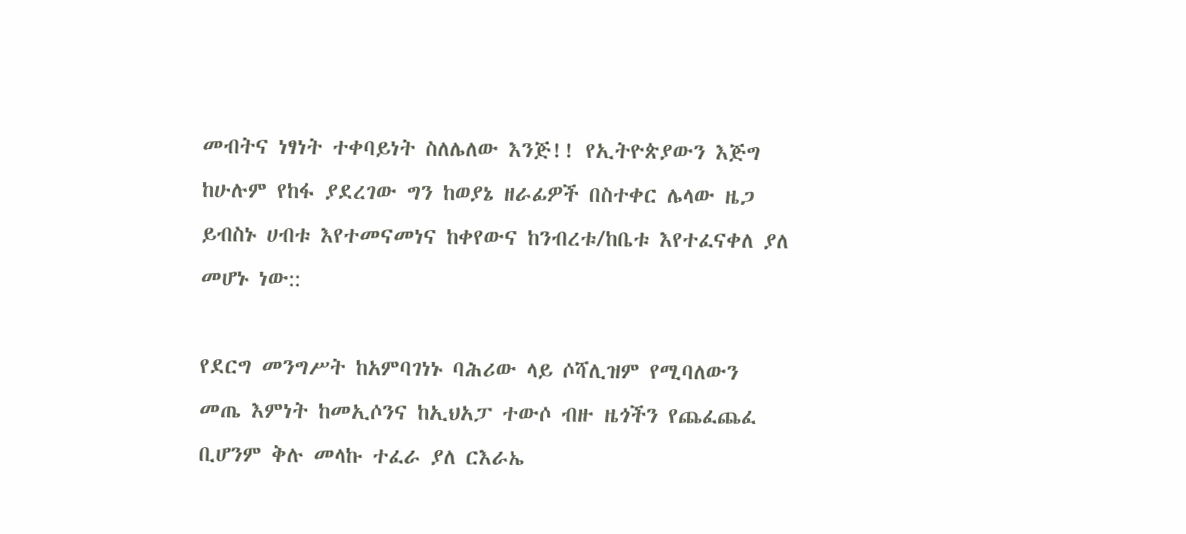መብትና ነፃነት ተቀባይነት ስለሌለው እንጅ!! የኢትዮጵያውን እጅግ ከሁሉም የከፋ ያደረገው ግን ከወያኔ ዘራፊዎች በስተቀር ሌላው ዜጋ ይብስኑ ሀብቱ እየተመናመነና ከቀየውና ከንብረቱ/ከቤቱ እየተፈናቀለ ያለ መሆኑ ነው::

የደርግ መንግሥት ከአምባገነኑ ባሕሪው ላይ ሶሻሊዝም የሚባለውን መጤ እምነት ከመኢሶንና ከኢህአፓ ተውሶ ብዙ ዜጎችን የጨፈጨፈ ቢሆንም ቅሉ መላኩ ተፈራ ያለ ርእራኤ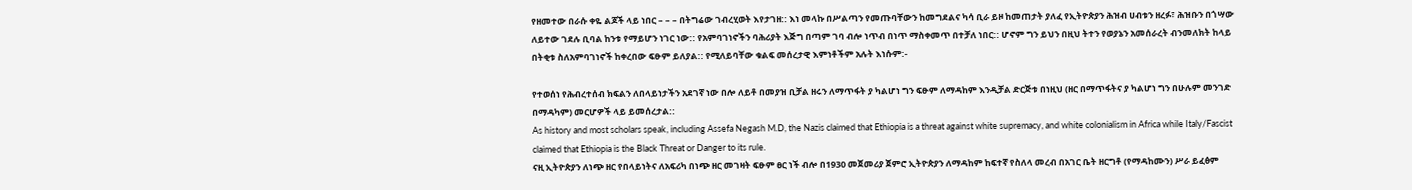የዘመተው በራሱ ቀዬ ልጆች ላይ ነበር – – – በትግሬው ገብረሂወት እየታገዘ:: እነ መላኩ በሥልጣን የመጡባቸውን ከመግደልና ካሳ ቢራ ይዞ ከመጠታት ያለፈ የኢትዮጵያን ሕዝብ ሀብቱን ዘረፉ፣ ሕዝቡን በጎሣው ለይተው ገደሉ ቢባል ከንቱ የማይሆን ነገር ነው:: የአምባገነኖችን ባሕሪያት እጅግ በጣም ገባ ብሎ ነጥብ በነጥ ማስቀመጥ በተቻለ ነበር:: ሆኖም ግን ይህን በዚህ ትተን የወያኔን አመሰራረት ብንመለክት ከላይ በትቂቱ ስለአምባገነኖች ከቀረበው ፍፁም ይለያል:: የሚለይባቸው ቁልፍ መሰረታዊ እምነቶችም አሉት እነሱም:-

የተወሰነ የሕብረተሰብ ክፍልን ለበላይነታችን አደገኛ ነው በሎ ለይቶ በመያዝ ቢቻል ዘሩን ለማጥፋት ያ ካልሆነ ግን ፍፁም ለማዳከም እንዲቻል ድርጅቱ በነዚህ (ዘር በማጥፋትና ያ ካልሆነ ግን በሁሉም መንገድ በማዳካም) መርሆዎች ላይ ይመሰረታል::
As history and most scholars speak, including Assefa Negash M.D, the Nazis claimed that Ethiopia is a threat against white supremacy, and white colonialism in Africa while Italy/Fascist claimed that Ethiopia is the Black Threat or Danger to its rule.
ናዚ ኢትዮጵያን ለነጭ ዘር የበላይነትና ለአፍሪካ በነጭ ዘር መገዛት ፍፁም ፀር ነች ብሎ በ1930 መጀመሪያ ጀምሮ ኢትዮጵያን ለማዳከም ከፍተኛ የስለላ መረብ በአገር ቤት ዘርግቶ (የማዳከሙን) ሥራ ይፈፅም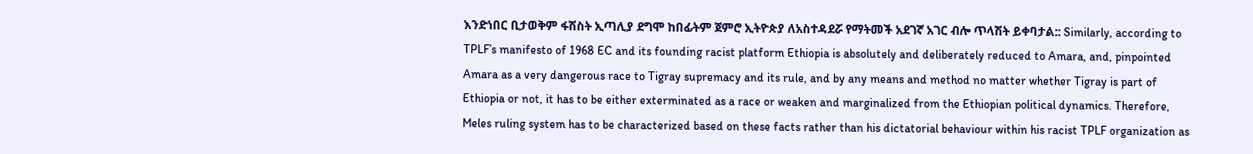እንድነበር ቢታወቅም ፋሽስት ኢጣሊያ ደግሞ ከበፊትም ጀምሮ ኢትዮጵያ ለአስተዳደሯ የማትመች አደገኛ አገር ብሎ ጥላሽት ይቀባታል:: Similarly, according to TPLF’s manifesto of 1968 EC and its founding racist platform Ethiopia is absolutely and deliberately reduced to Amara, and, pinpointed Amara as a very dangerous race to Tigray supremacy and its rule, and by any means and method no matter whether Tigray is part of Ethiopia or not, it has to be either exterminated as a race or weaken and marginalized from the Ethiopian political dynamics. Therefore, Meles ruling system has to be characterized based on these facts rather than his dictatorial behaviour within his racist TPLF organization as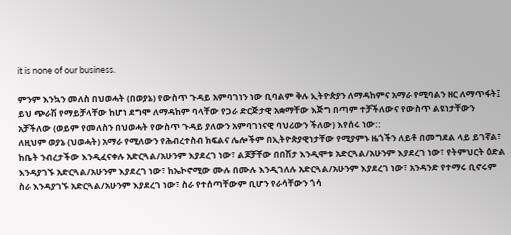it is none of our business.

ምንም እንኳን መለስ በህወሓት (በወያኔ) የውስጥ ጉዳይ አምባገነን ነው ቢባልም ቅሉ ኢትዮጵያን ለማዳከምና አማራ የሚባልን ዘር ለማጥፋት፤ ይህ ጭራሽ የማይቻላቸው ከሆነ ደግሞ ለማዳከም ባላቸው የጋራ ድርጅታዊ አቋማቸው እጅግ በጣም ተቻችለውና የውስጥ ልዩነታቸውን አቻችለው (ወይም የመለስን በህወሓት የውስጥ ጉዳይ ያለውን አምባገነናዊ ባህሪውን ችለው) እየሰሩ ነው::
ለዚህም ወያኔ (ህወሓት) አማራ የሚለውን የሕብረተስብ ክፍልና ሌሎችም በኢትዮጵያዊነታቸው የሚያምኑ ዜጎችን ለይቶ በመግደል ላይ ይገኛል፣ ከቤት ንብረታችው እንዲፈናቀሉ አድርጓል/አሁንም እያደረገ ነው፣ ልጆቻቸው በበሽታ እንዲሞቱ አድርጓል/አሁንም እያደረገ ነው፣ የትምህርት ዕድል እንዳያገኙ አድርጓል/አሁንም እያደረገ ነው፣ ከኤኮኖሚው ሙሉ በሙሉ እንዲገለሉ አድርጓል/አሁንም እያደረገ ነው፣ አንዳንድ የተማሩ ቢኖሩም ስራ እንዳያገኙ አድርጓል/አሁንም እያደረገ ነው፣ ስራ የተሰጣቸውም ቢሆን የራሳቸውን ጎሳ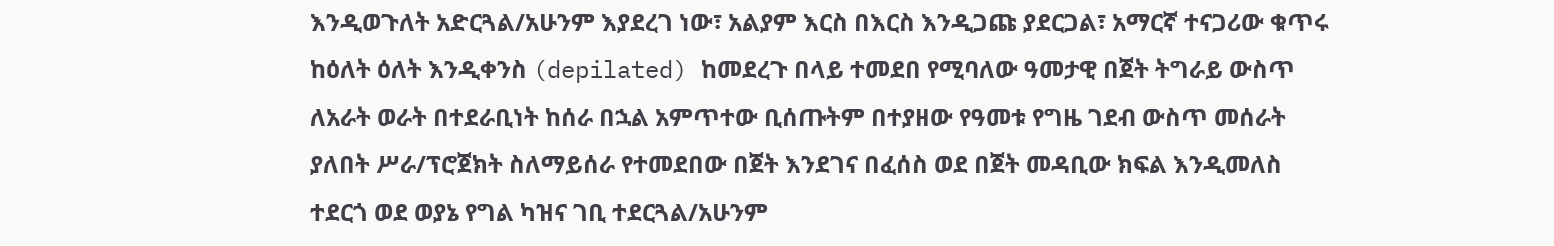እንዲወጉለት አድርጓል/አሁንም እያደረገ ነው፣ አልያም እርስ በእርስ እንዲጋጩ ያደርጋል፣ አማርኛ ተናጋሪው ቁጥሩ ከዕለት ዕለት እንዲቀንስ (depilated) ከመደረጉ በላይ ተመደበ የሚባለው ዓመታዊ በጀት ትግራይ ውስጥ ለአራት ወራት በተደራቢነት ከሰራ በኋል አምጥተው ቢሰጡትም በተያዘው የዓመቱ የግዜ ገደብ ውስጥ መሰራት ያለበት ሥራ/ፕሮጀክት ስለማይሰራ የተመደበው በጀት እንደገና በፈሰስ ወደ በጀት መዳቢው ክፍል እንዲመለስ ተደርጎ ወደ ወያኔ የግል ካዝና ገቢ ተደርጓል/አሁንም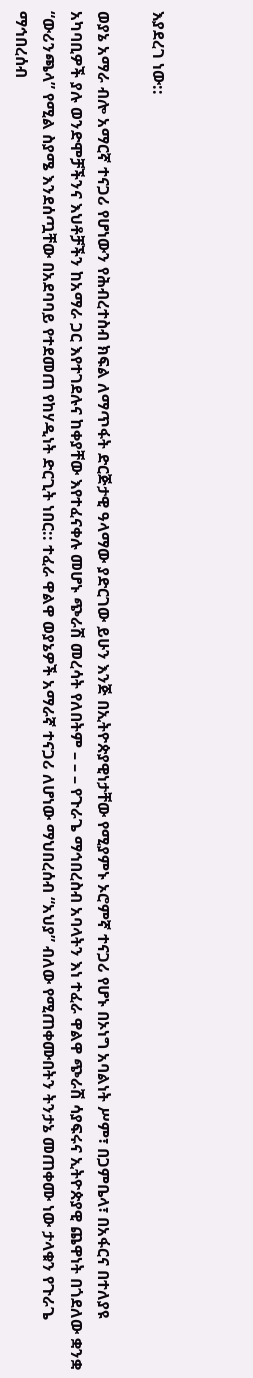እያደረገ ነው::

ወያኔ አማራ ብሎ አማርኛ ተናጋሪ የሆነውን የሕብረተስብ ክፍል ለማጥፋት ድርጅታዊ ዓላማው ያድርገው ይሁን እንጅ በኢትዮጵያዊነታቸው የሚያምኑ ኦሮምኛ ተናጋሪ የሆኑ በኦነግ አባልነት ሥም፣ በጋምቤላ፣ በአፋርና በተለያዩ አካባቢዎች ያሉ ወንድሞቻችንና እህቶቻችን ከአማራ ጋር እየተገደሉና ከቀያቸው እየተፈናቀሉ መሆኑ ጭራሽ መረሳት የለበትም – – – የጉራጌ ማኅበረስብ አባላትን እነ ተፈራ ዋልዋ ጭራሽ ሳያፍሩና ኢትዮጵያዊ ጨዋነት በጎደለው ቋንቋ “ውሪንጫላ” የሚል ስያሜ እንደሰጧቸው በአደባባይ የተደመጠ የከሃዲነት ድርጊት ነበር:: ተፈራ ዋልዋ ወያኔዎች አማራኛ ተናጋሪ ለሆነው ማህበረሰብ “አህያ” ብለው የሚጠቀሙበትን ትንታኔ መጠቀሙ ነው ታላቁን የጉራጌ ማኅበረሰብ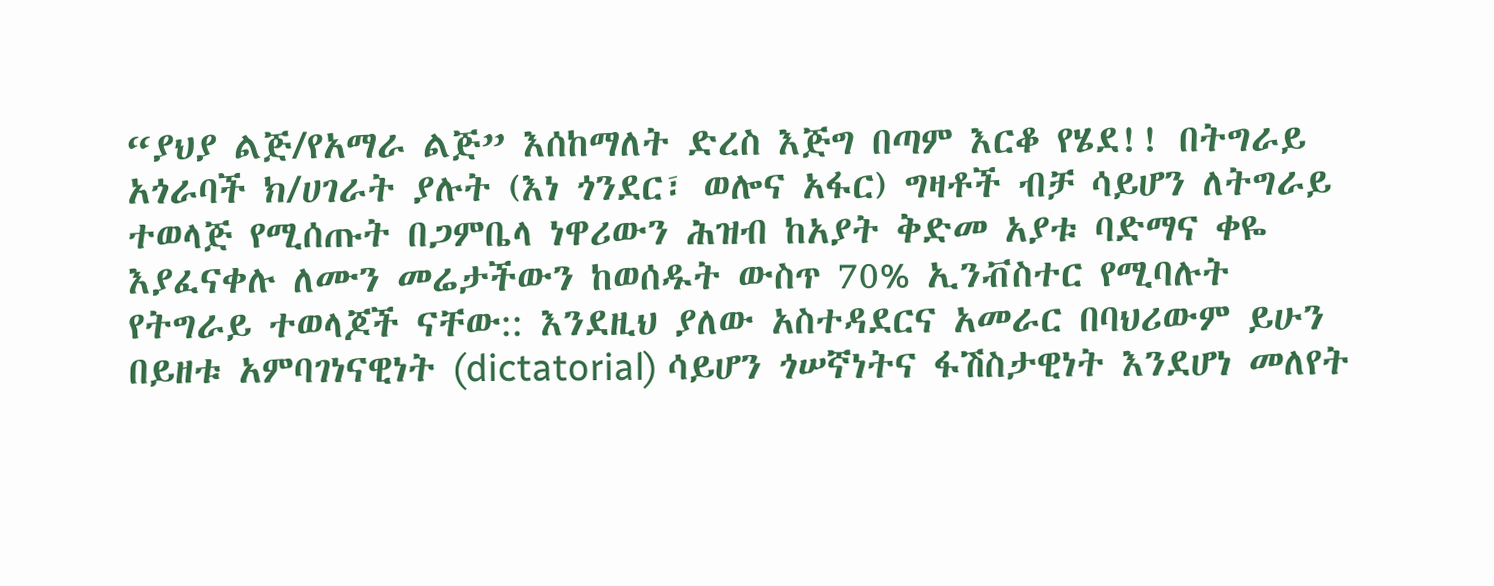“ያህያ ልጅ/የአማራ ልጅ” እሰከማለት ድረስ እጅግ በጣም እርቆ የሄደ!! በትግራይ አጎራባች ክ/ሀገራት ያሉት (እነ ጎንደር፣ ወሎና አፋር) ግዛቶች ብቻ ሳይሆን ለትግራይ ተወላጅ የሚሰጡት በጋምቤላ ነዋሪውን ሕዝብ ከአያት ቅድመ አያቱ ባድማና ቀዬ እያፈናቀሉ ለሙን መሬታችውን ከወሰዱት ውስጥ 70% ኢንቭስተር የሚባሉት የትግራይ ተወላጆች ናቸው:: እንደዚህ ያለው አስተዳደርና አመራር በባህሪውም ይሁን በይዘቱ አምባገነናዊነት (dictatorial) ሳይሆን ጎሠኛነትና ፋሽስታዊነት እንደሆነ መለየት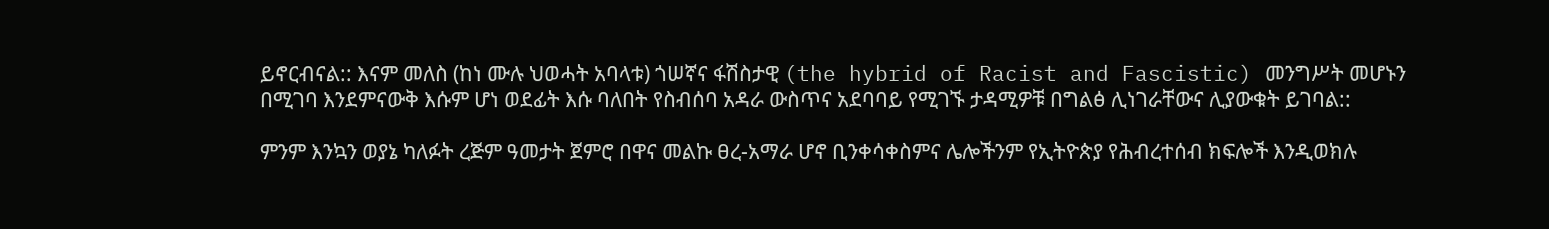ይኖርብናል:: እናም መለስ (ከነ ሙሉ ህወሓት አባላቱ) ጎሠኛና ፋሽስታዊ (the hybrid of Racist and Fascistic) መንግሥት መሆኑን በሚገባ እንደምናውቅ እሱም ሆነ ወደፊት እሱ ባለበት የስብሰባ አዳራ ውስጥና አደባባይ የሚገኙ ታዳሚዎቹ በግልፅ ሊነገራቸውና ሊያውቁት ይገባል::

ምንም እንኳን ወያኔ ካለፉት ረጅም ዓመታት ጀምሮ በዋና መልኩ ፀረ-አማራ ሆኖ ቢንቀሳቀስምና ሌሎችንም የኢትዮጵያ የሕብረተሰብ ክፍሎች እንዲወክሉ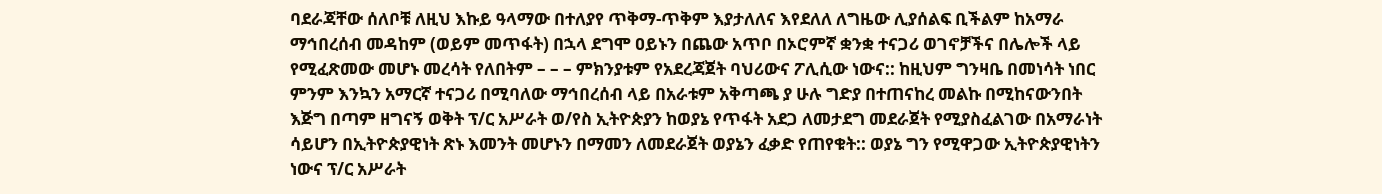ባደራጃቸው ሰለቦቹ ለዚህ እኩይ ዓላማው በተለያየ ጥቅማ-ጥቅም እያታለለና እየደለለ ለግዜው ሊያሰልፍ ቢችልም ከአማራ ማኅበረሰብ መዳከም (ወይም መጥፋት) በኋላ ደግሞ ዐይኑን በጨው አጥቦ በኦሮምኛ ቋንቋ ተናጋሪ ወገኖቻችና በሌሎች ላይ የሚፈጽመው መሆኑ መረሳት የለበትም – – – ምክንያቱም የአደረጃጀት ባህሪውና ፖሊሲው ነውና:: ከዚህም ግንዛቤ በመነሳት ነበር ምንም እንኳን አማርኛ ተናጋሪ በሚባለው ማኅበረሰብ ላይ በአራቱም አቅጣጫ ያ ሁሉ ግድያ በተጠናከረ መልኩ በሚከናውንበት እጅግ በጣም ዘግናኝ ወቅት ፕ/ር አሥራት ወ/የስ ኢትዮጵያን ከወያኔ የጥፋት አደጋ ለመታደግ መደራጀት የሚያስፈልገው በአማራነት ሳይሆን በኢትዮጵያዊነት ጽኑ እመንት መሆኑን በማመን ለመደራጀት ወያኔን ፈቃድ የጠየቁት:: ወያኔ ግን የሚዋጋው ኢትዮጵያዊነትን ነውና ፕ/ር አሥራት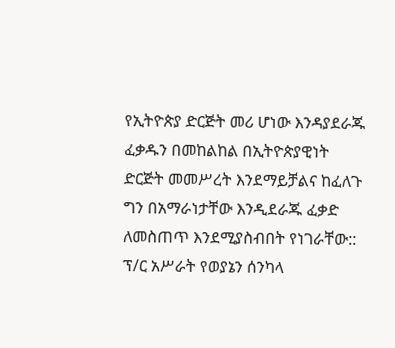የኢትዮጵያ ድርጅት መሪ ሆነው እንዳያደራጁ ፈቃዱን በመከልከል በኢትዮጵያዊነት ድርጅት መመሥረት እንደማይቻልና ከፈለጉ ግን በአማራነታቸው እንዲደራጁ ፈቃድ ለመስጠጥ እንደሚያስብበት የነገራቸው:: ፕ/ር አሥራት የወያኔን ሰንካላ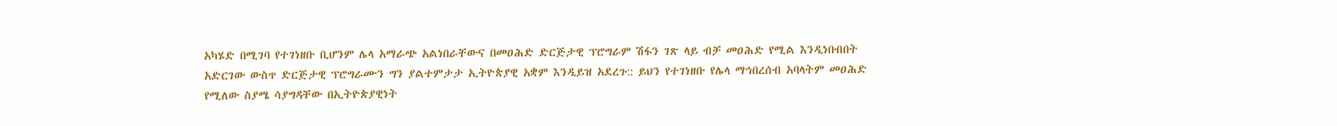አካሄድ በሚገባ የተገነዘቡ ቢሆንም ሌላ አማራጭ አልነበራቸውና በመዐሕድ ድርጅታዊ ፕሮግራም ሽፋን ገጽ ላይ ብቻ መዐሕድ የሚል እንዲነበብበት አድርገው ውስጥ ድርጅታዊ ፕሮግራሙን ግን ያልተምታታ ኢትዮጵያዊ አቋም እንዲይዝ አደረጉ:: ይህን የተገነዘቡ የሌላ ማኅበረሰብ አባላትም መዐሕድ የሚለው ስያሜ ሳያግዳቸው በኢትዮጵያዊነት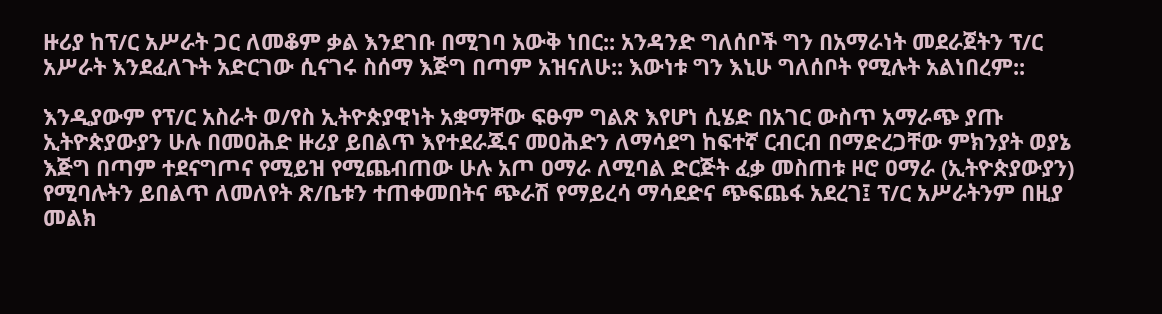ዙሪያ ከፕ/ር አሥራት ጋር ለመቆም ቃል እንደገቡ በሚገባ አውቅ ነበር:: አንዳንድ ግለሰቦች ግን በአማራነት መደራጀትን ፕ/ር አሥራት እንደፈለጉት አድርገው ሲናገሩ ስሰማ እጅግ በጣም አዝናለሁ:: እውነቱ ግን እኒሁ ግለሰቦት የሚሉት አልነበረም::

እንዲያውም የፕ/ር አስራት ወ/የስ ኢትዮጵያዊነት አቋማቸው ፍፁም ግልጽ እየሆነ ሲሄድ በአገር ውስጥ አማራጭ ያጡ ኢትዮጵያውያን ሁሉ በመዐሕድ ዙሪያ ይበልጥ እየተደራጁና መዐሕድን ለማሳደግ ከፍተኛ ርብርብ በማድረጋቸው ምክንያት ወያኔ እጅግ በጣም ተደናግጦና የሚይዝ የሚጨብጠው ሁሉ አጦ ዐማራ ለሚባል ድርጅት ፈቃ መስጠቱ ዞሮ ዐማራ (ኢትዮጵያውያን) የሚባሉትን ይበልጥ ለመለየት ጽ/ቤቱን ተጠቀመበትና ጭራሽ የማይረሳ ማሳደድና ጭፍጨፋ አደረገ፤ ፕ/ር አሥራትንም በዚያ መልክ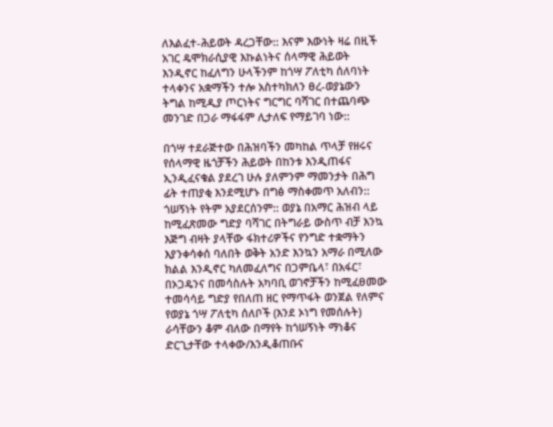ለእልፈተ-ሕይወት ዳረጋቸው:: እናም እውነት ዛሬ በዚች አገር ዴሞክራሲያዊ እኩልነትና ሰላማዊ ሕይወት እንዲኖር ከፈለግን ሁላችንም ከጎሣ ፖለቲካ ሰለባነት ተላቀንና አቋማችን ተሎ አስተካክለን ፀረ-ወያኔውን ትግል ከሚዲያ ጦርነትና ግርግር ባሻገር በተጨባጭ መንገድ በጋራ ማፋፋም ሊታለፍ የማይገባ ነው::

በጎሣ ተደራጅተው በሕዝባችን መካከል ጥላቻ የዘሩና የሰላማዊ ዜጎቻችን ሕይወት በከንቱ እንዲጠፋና ኢንዲፈናቁል ያደረገ ሁሉ ያለምንም ማመንታት በሕግ ፊት ተጠያቂ እንደሚሆኑ በግፅ ማስቀመጥ አለብን:: ጎሠኝነት የትም አያደርሰንም:: ወያኔ በአማር ሕዝብ ላይ ከሚፈጽመው ግድያ ባሻገር በትግራይ ውስጥ ብቻ እንኳ እጅግ ብዛት ያላቸው ፋክተሪዎችና የንግድ ተቋማትን እያንቀሳቀሰ ባለበት ወቅት አንድ እንኳን አማራ በሚለው ክልል እንዲኖር ካለመፈለግና በጋምቤላ፣ በአፋር፣ በኦጋዴንና በመሳስሉት አካባቢ ወገኖቻችን ከሚፈፀመው ተመሳሳይ ግድያ የበለጠ ዘር የማጥፋት ወንጀል የለምና የወያኔ ጎሣ ፖለቲካ ሰለቦች (እንደ ኦነግ የመሰሉት) ራሳቸውን ቆም ብለው በማየት ከጎሠኝነት ማነቆና ድርጊታቸው ተላቀው/እንዲቆጠቡና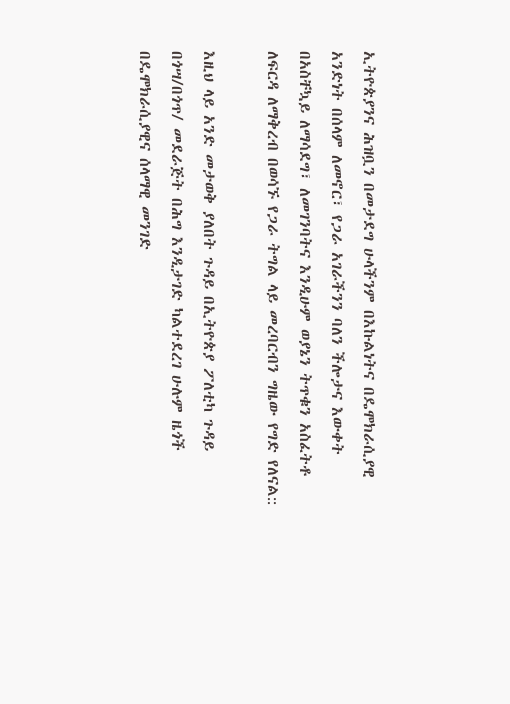ኢትዮጵያንና ሕዝቧን በመታደግ ሁላችንም በእኩልነትና በዴሞክራሲያዊ አንድነት በሰላም ለመኖር፣ የጋራ አገራችንን ባለን ችሎታና እውቀት በአስቸኳይ ለማሳደግ፣ ለመገንባትና እንዲሁም ወያኔን ትጥቁን አስፈትቶ ለፍርዳ ለማቅረብ በወሳኙ የጋራ ትግል ላይ መረባርብን ግዜው የግድ የለናል::

እዚህ ላይ አንድ መታወቅ ያለበት ጉዳይ በኢትዮጵያ ፖለቲካ ጉዳይ በጎሣ/በጎጥ/ መደራጅት በሕግ እንዲታገድ ካልተደረገ ሁሉም ዜጎች በዴሞክራሲያዊና ሰላማዊ መንገድ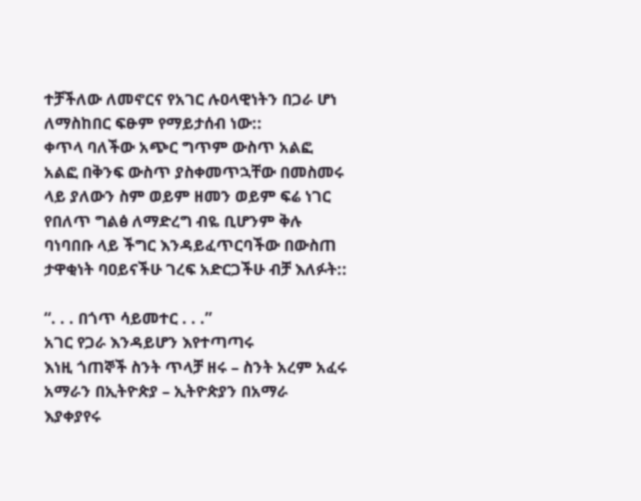ተቻችለው ለመኖርና የአገር ሉዐላዊነትን በጋራ ሆነ ለማስከበር ፍፁም የማይታሰብ ነው::
ቀጥላ ባለችው አጭር ግጥም ውስጥ አልፎ አልፎ በቅንፍ ውስጥ ያስቀመጥኋቸው በመስመሩ ላይ ያለውን ስም ወይም ዘመን ወይም ፍሬ ነገር የበለጥ ግልፅ ለማድረግ ብዬ ቢሆንም ቅሉ ባነባበቡ ላይ ችግር እንዳይፈጥርባችው በውስጠ ታዋቂነት ባዐይናችሁ ገረፍ አድርጋችሁ ብቻ እለፉት::

“. . . በጎጥ ሳይመተር . . .”
አገር የጋራ እንዳይሆን እየተጣጣሩ
እነዚ ጎጠኞች ስንት ጥላቻ ዘሩ – ስንት አረም አፈሩ
አማራን በኢትዮጵያ – ኢትዮጵያን በአማራ እያቀያየሩ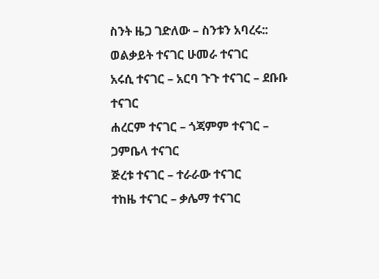ስንት ዜጋ ገድለው – ስንቱን አባረሩ::
ወልቃይት ተናገር ሁመራ ተናገር
አሩሲ ተናገር – አርባ ጉጉ ተናገር – ደቡቡ ተናገር
ሐረርም ተናገር – ጎጃምም ተናገር – ጋምቤላ ተናገር
ጅረቱ ተናገር – ተራራው ተናገር
ተከዜ ተናገር – ቃሌማ ተናገር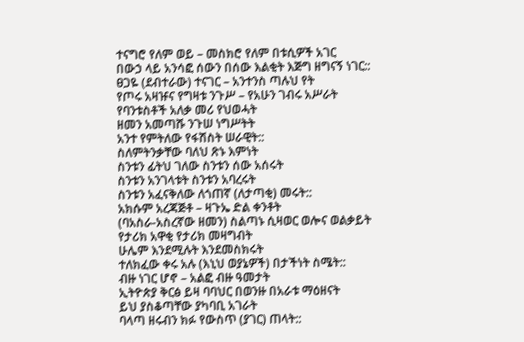ተናግሮ የለም ወይ – መስክሮ የለም በቱሲዎች አገር
በውኃ ላይ አንሳፎ ሰውን በሰው እልቂት እጅግ ዘግናኝ ነገር::
ፀጋዬ (ደብተራው) ተናገር – አንተንስ ጣሉህ የት
የጦሩ አዛዡና የግዛቱ ንጉሥ – የአሁን ገብሩ አሥራት
የባንቱስቶች አለቃ መሪ የህወሓት
ዘመን አመጣሹ ንጉሠ ነግሥትት
አንተ የምትለው የፋሽስት ሠራዊት::
ስለምትንቃቸው ባለህ ጽኑ እምነት
ስንቱን ፊትህ ገለው ስንቱን ሰው አሰሩት
ስንቱን አንገላቱት ስንቱን አባረሩት
ስንቱን አፈናቅለው ለጎጠኛ (ለታጣቂ) መሩት::
አክሱም አረጃጅቶ – ዛጉኤ ድል ቀንቶት
(ባአስራ-አስረኛው ዘመን) ስልጣኑ ሲዛወር ወሎና ወልቃይት
የታሪክ አዋቂ የታሪክ መዛግብት
ሁሌም እንደሚሉት እንደመስክሩት
ተለክፈው ቀሩ አሉ (እኒህ ወያኔዎች) በታችነት ስሜት::
ብዙ ነገር ሆኖ – አልፎ ብዙ ዓመታት
ኢትዮጵያ ቅርፅ ይዛ ባባህር በወንዙ በአራቱ ማዕዘናት
ይህ ያስቆጣቸው ያካባቢ አገራት
ባላጣ ዘሩብን ክፉ የውስጥ (ያገር) ጠላት::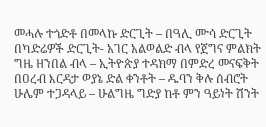መሓሉ ተጎድቶ በመላኩ ድርጊት – በዓሊ ሙሳ ድርጊት
በካድሬዎች ድርጊት- አገር አልወልድ ብላ የጀግና ምልክት
ግዜ ዘንበል ብላ – ኢትዮጵያ ተዳክማ በምድረ መናፍቅት
በዐረብ እርዳታ ወያኔ ድል ቀንቶት – ዱባን ቅሉ ሰብሮት
ሁሌም ተጋዳላይ – ሁልግዜ ግድያ ከቶ ምን ዓይነት ሽንት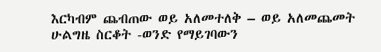እርካብም ጨብጠው ወይ አለመተለቅ – ወይ አለመጨመት
ሁልግዜ ስርቆት -ወንድ የማይገባውን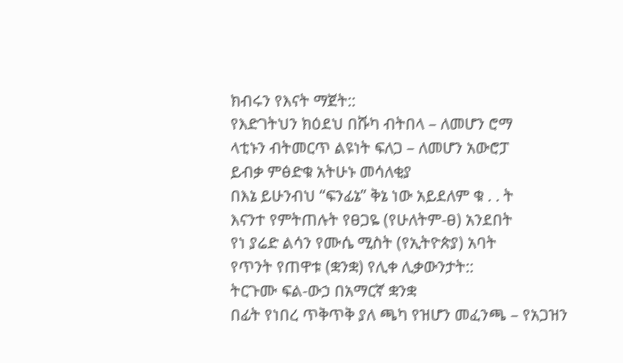ክብሩን የእናት ማጀት::
የእድገትህን ክዕደህ በሹካ ብትበላ – ለመሆን ሮማ
ላቲኑን ብትመርጥ ልዩነት ፍለጋ – ለመሆን አውሮፓ
ይብቃ ምፅድቁ አትሁኑ መሳለቂያ
በእኔ ይሁንብህ “ፍንፊኔ” ቅኔ ነው አይደለም ቁ . . ት
እናንተ የምትጠሉት የፀጋዬ (የሁለትም-ፀ) አንደበት
የነ ያሬድ ልሳን የሙሴ ሚስት (የኢትዮጵያ) አባት
የጥንት የጠዋቱ (ቋንቋ) የሊቀ ሊቃውንታት::
ትርጉሙ ፍል-ውኃ በአማርኛ ቋንቋ
በፊት የነበረ ጥቅጥቅ ያለ ጫካ የዝሆን መፈንጫ – የአጋዝን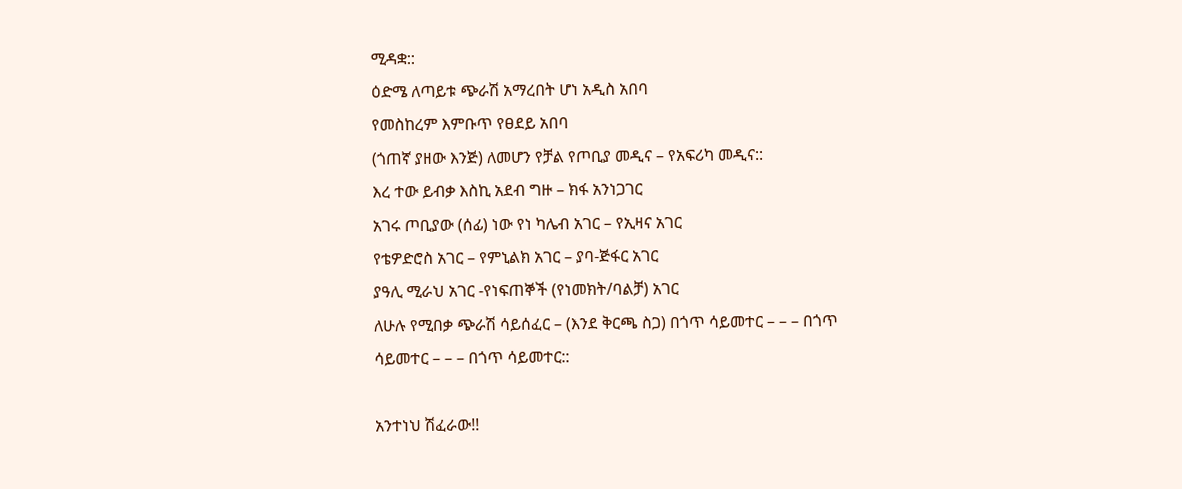ሚዳቋ::
ዕድሜ ለጣይቱ ጭራሽ አማረበት ሆነ አዲስ አበባ
የመስከረም እምቡጥ የፀደይ አበባ
(ጎጠኛ ያዘው እንጅ) ለመሆን የቻል የጦቢያ መዲና – የአፍሪካ መዲና::
እረ ተው ይብቃ እስኪ አደብ ግዙ – ክፋ አንነጋገር
አገሩ ጦቢያው (ሰፊ) ነው የነ ካሌብ አገር – የኢዛና አገር
የቴዎድሮስ አገር – የምኒልክ አገር – ያባ-ጅፋር አገር
ያዓሊ ሚራህ አገር -የነፍጠኞች (የነመክት/ባልቻ) አገር
ለሁሉ የሚበቃ ጭራሽ ሳይሰፈር – (እንደ ቅርጫ ስጋ) በጎጥ ሳይመተር – – – በጎጥ ሳይመተር – – – በጎጥ ሳይመተር::

አንተነህ ሽፈራው!!